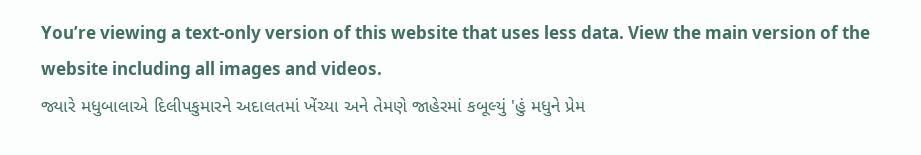You’re viewing a text-only version of this website that uses less data. View the main version of the website including all images and videos.
જ્યારે મધુબાલાએ દિલીપકુમારને અદાલતમાં ખેંચ્યા અને તેમણે જાહેરમાં કબૂલ્યું 'હું મધુને પ્રેમ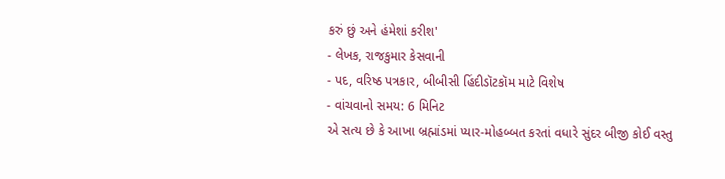કરું છું અને હંમેશાં કરીશ'
- લેખક, રાજકુમાર કેસવાની
- પદ, વરિષ્ઠ પત્રકાર, બીબીસી હિંદીડૉટકૉમ માટે વિશેષ
- વાંચવાનો સમય: 6 મિનિટ
એ સત્ય છે કે આખા બ્રહ્માંડમાં પ્યાર-મોહબ્બત કરતાં વધારે સુંદર બીજી કોઈ વસ્તુ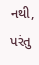નથી, પરંતુ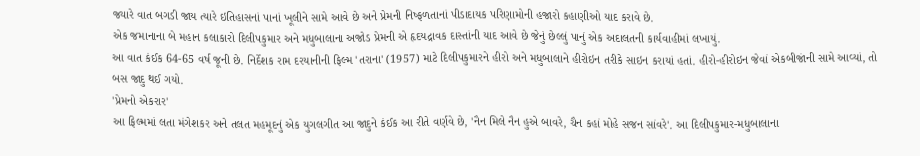જ્યારે વાત બગડી જાય ત્યારે ઇતિહાસનાં પાનાં ખૂલીને સામે આવે છે અને પ્રેમની નિષ્ફળતાનાં પીડાદાયક પરિણામોની હજારો કહાણીઓ યાદ કરાવે છે.
એક જમાનાના બે મહાન કલાકારો દિલીપકુમાર અને મધુબાલાના અજોડ પ્રેમની એ હૃદયદ્રાવક દાસ્તાંની યાદ આવે છે જેનું છેલ્લું પાનું એક અદાલતની કાર્યવાહીમાં લખાયું.
આ વાત કંઈક 64-65 વર્ષ જૂની છે. નિર્દેશક રામ દરયાનીની ફિલ્મ 'તરાના' (1957) માટે દિલીપકુમારને હીરો અને મધુબાલાને હીરોઇન તરીકે સાઇન કરાયાં હતાં. હીરો-હીરોઇન જેવાં એકબીજાંની સામે આવ્યાં, તો બસ જાદુ થઈ ગયો.
'પ્રેમનો એકરાર'
આ ફિલ્મમાં લતા મંગેશકર અને તલત મહમૂદનું એક યુગલગીત આ જાદુને કંઈક આ રીતે વર્ણવે છે, 'નૈન મિલે નૈન હુએ બાવરે, ચૈન કહાં મોહે સજન સાંવરે'. આ દિલીપકુમાર-મધુબાલાના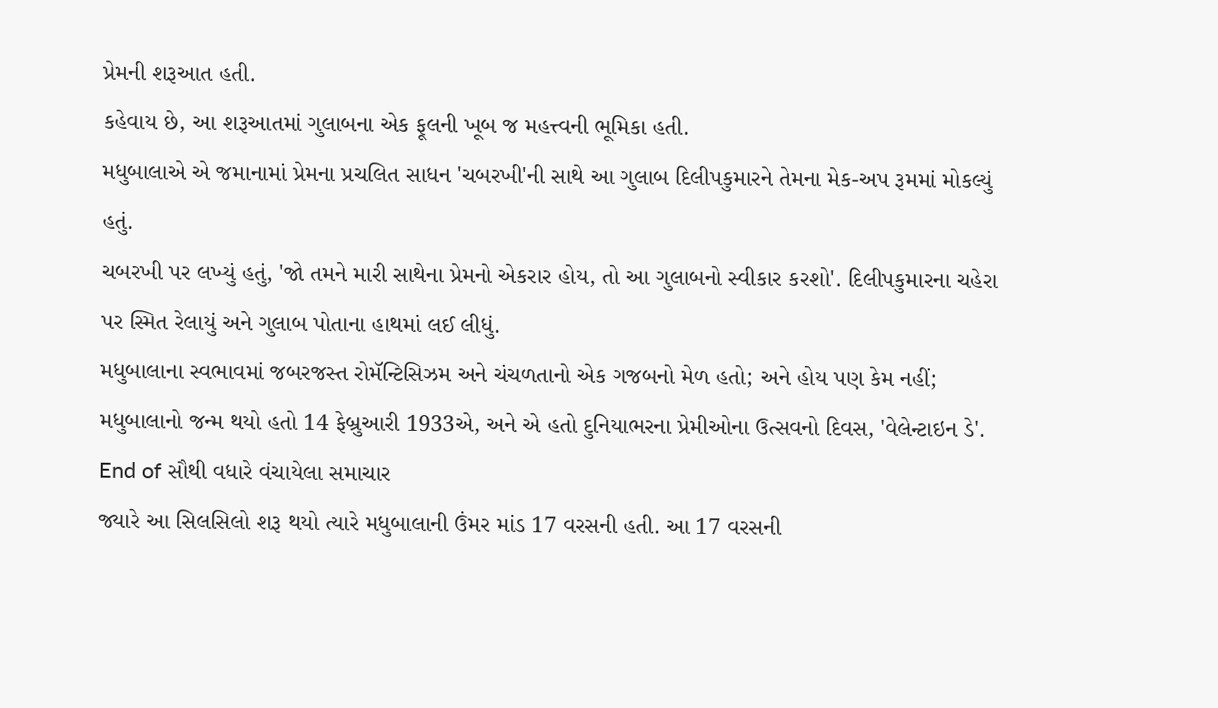પ્રેમની શરૂઆત હતી.
કહેવાય છે, આ શરૂઆતમાં ગુલાબના એક ફૂલની ખૂબ જ મહત્ત્વની ભૂમિકા હતી.
મધુબાલાએ એ જમાનામાં પ્રેમના પ્રચલિત સાધન 'ચબરખી'ની સાથે આ ગુલાબ દિલીપકુમારને તેમના મેક-અપ રૂમમાં મોકલ્યું હતું.
ચબરખી પર લખ્યું હતું, 'જો તમને મારી સાથેના પ્રેમનો એકરાર હોય, તો આ ગુલાબનો સ્વીકાર કરશો'. દિલીપકુમારના ચહેરા પર સ્મિત રેલાયું અને ગુલાબ પોતાના હાથમાં લઈ લીધું.
મધુબાલાના સ્વભાવમાં જબરજસ્ત રોમૅન્ટિસિઝમ અને ચંચળતાનો એક ગજબનો મેળ હતો; અને હોય પણ કેમ નહીં; મધુબાલાનો જન્મ થયો હતો 14 ફેબ્રુઆરી 1933એ, અને એ હતો દુનિયાભરના પ્રેમીઓના ઉત્સવનો દિવસ, 'વેલેન્ટાઇન ડે'.
End of સૌથી વધારે વંચાયેલા સમાચાર
જ્યારે આ સિલસિલો શરૂ થયો ત્યારે મધુબાલાની ઉંમર માંડ 17 વરસની હતી. આ 17 વરસની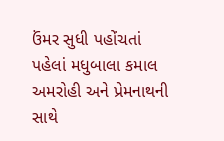ઉંમર સુધી પહોંચતાં પહેલાં મધુબાલા કમાલ અમરોહી અને પ્રેમનાથની સાથે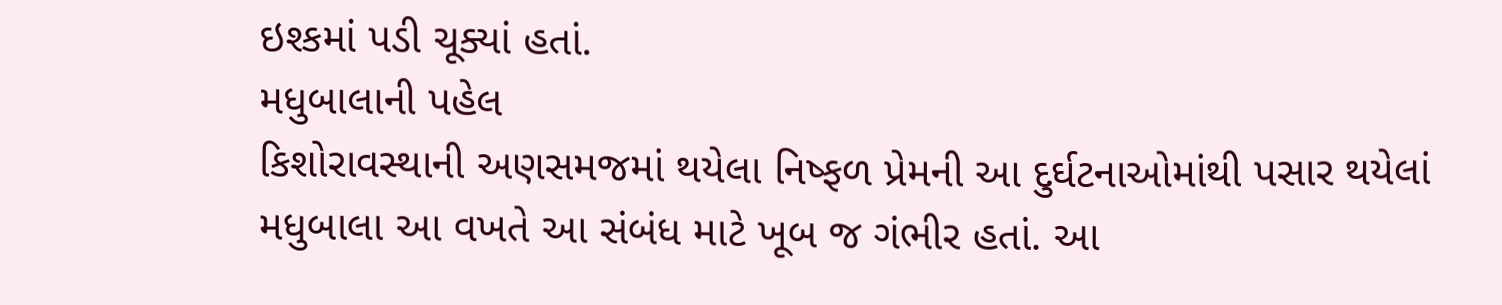ઇશ્કમાં પડી ચૂક્યાં હતાં.
મધુબાલાની પહેલ
કિશોરાવસ્થાની અણસમજમાં થયેલા નિષ્ફળ પ્રેમની આ દુર્ઘટનાઓમાંથી પસાર થયેલાં મધુબાલા આ વખતે આ સંબંધ માટે ખૂબ જ ગંભીર હતાં. આ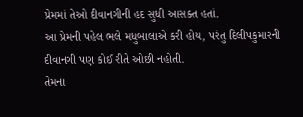પ્રેમમાં તેઓ દીવાનગીની હદ સુધી આસક્ત હતાં.
આ પ્રેમની પહેલ ભલે મધુબાલાએ કરી હોય, પરંતુ દિલીપકુમારની દીવાનગી પણ કોઈ રીતે ઓછી નહોતી.
તેમના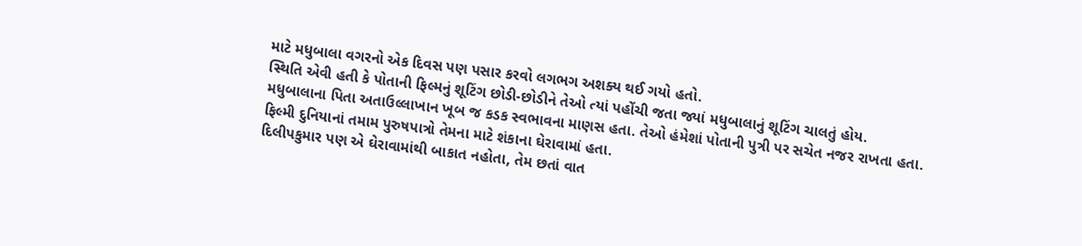માટે મધુબાલા વગરનો એક દિવસ પણ પસાર કરવો લગભગ અશક્ય થઈ ગયો હતો.
સ્થિતિ એવી હતી કે પોતાની ફિલ્મનું શૂટિંગ છોડી-છોડીને તેઓ ત્યાં પહોંચી જતા જ્યાં મધુબાલાનું શૂટિંગ ચાલતું હોય.
મધુબાલાના પિતા અતાઉલ્લાખાન ખૂબ જ કડક સ્વભાવના માણસ હતા. તેઓ હંમેશાં પોતાની પુત્રી પર સચેત નજર રાખતા હતા.
ફિલ્મી દુનિયાનાં તમામ પુરુષપાત્રો તેમના માટે શંકાના ઘેરાવામાં હતા.
દિલીપકુમાર પણ એ ઘેરાવામાંથી બાકાત નહોતા, તેમ છતાં વાત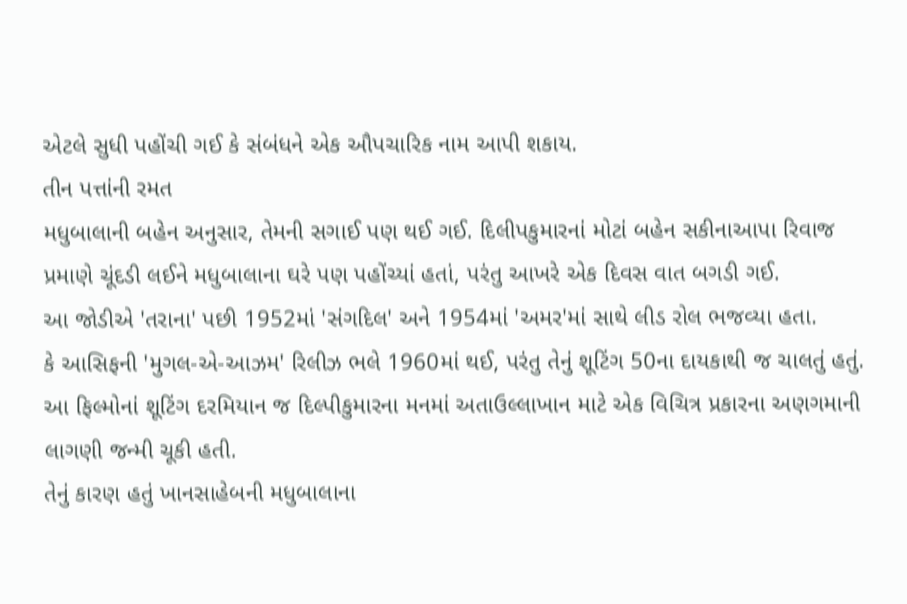એટલે સુધી પહોંચી ગઈ કે સંબંધને એક ઔપચારિક નામ આપી શકાય.
તીન પત્તાંની રમત
મધુબાલાની બહેન અનુસાર, તેમની સગાઈ પણ થઈ ગઈ. દિલીપકુમારનાં મોટાં બહેન સકીનાઆપા રિવાજ પ્રમાણે ચૂંદડી લઈને મધુબાલાના ઘરે પણ પહોંચ્યાં હતાં, પરંતુ આખરે એક દિવસ વાત બગડી ગઈ.
આ જોડીએ 'તરાના' પછી 1952માં 'સંગદિલ' અને 1954માં 'અમર'માં સાથે લીડ રોલ ભજવ્યા હતા.
કે આસિફની 'મુગલ-એ-આઝમ' રિલીઝ ભલે 1960માં થઈ, પરંતુ તેનું શૂટિંગ 50ના દાયકાથી જ ચાલતું હતું.
આ ફિલ્મોનાં શૂટિંગ દરમિયાન જ દિલ્પીકુમારના મનમાં અતાઉલ્લાખાન માટે એક વિચિત્ર પ્રકારના અણગમાની લાગણી જન્મી ચૂકી હતી.
તેનું કારણ હતું ખાનસાહેબની મધુબાલાના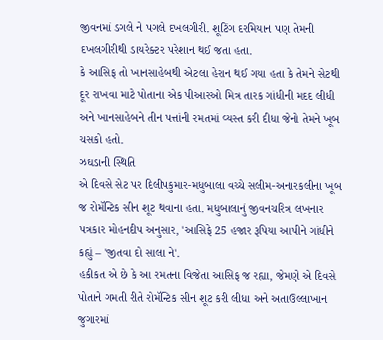જીવનમાં ડગલે ને પગલે દખલગીરી. શૂટિંગ દરમિયાન પણ તેમની દખલગીરીથી ડાયરેક્ટર પરેશાન થઈ જતા હતા.
કે આસિફ તો ખાનસાહેબથી એટલા હેરાન થઈ ગયા હતા કે તેમને સેટથી દૂર રાખવા માટે પોતાના એક પીઆરઓ મિત્ર તારક ગાંધીની મદદ લીધી અને ખાનસાહેબને તીન પત્તાંની રમતમાં વ્યસ્ત કરી દીધા જેનો તેમને ખૂબ ચસકો હતો.
ઝઘડાની સ્થિતિ
એ દિવસે સેટ પર દિલીપકુમાર-મધુબાલા વચ્ચે સલીમ-અનારકલીના ખૂબ જ રોમૅન્ટિક સીન શૂટ થવાના હતા. મધુબાલાનું જીવનચરિત્ર લખનાર પત્રકાર મોહનદીપ અનુસાર, 'આસિફે 25 હજાર રૂપિયા આપીને ગાંધીને કહ્યું – 'જીતવા દો સાલા ને'.
હકીકત એ છે કે આ રમતના વિજેતા આસિફ જ રહ્યા, જેમણે એ દિવસે પોતાને ગમતી રીતે રોમૅન્ટિક સીન શૂટ કરી લીધા અને અતાઉલ્લાખાન જુગારમાં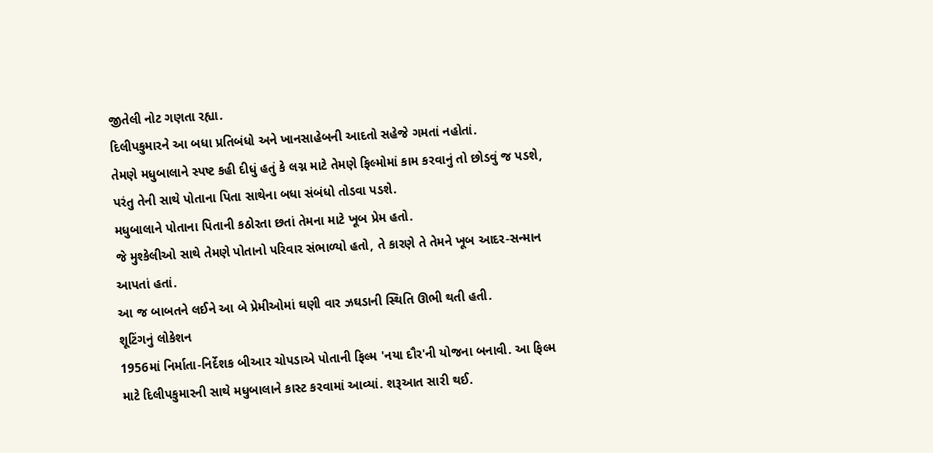જીતેલી નોટ ગણતા રહ્યા.
દિલીપકુમારને આ બધા પ્રતિબંધો અને ખાનસાહેબની આદતો સહેજે ગમતાં નહોતાં.
તેમણે મધુબાલાને સ્પષ્ટ કહી દીધું હતું કે લગ્ન માટે તેમણે ફિલ્મોમાં કામ કરવાનું તો છોડવું જ પડશે, પરંતુ તેની સાથે પોતાના પિતા સાથેના બધા સંબંધો તોડવા પડશે.
મધુબાલાને પોતાના પિતાની કઠોરતા છતાં તેમના માટે ખૂબ પ્રેમ હતો.
જે મુશ્કેલીઓ સાથે તેમણે પોતાનો પરિવાર સંભાળ્યો હતો, તે કારણે તે તેમને ખૂબ આદર-સન્માન આપતાં હતાં.
આ જ બાબતને લઈને આ બે પ્રેમીઓમાં ઘણી વાર ઝઘડાની સ્થિતિ ઊભી થતી હતી.
શૂટિંગનું લોકેશન
1956માં નિર્માતા-નિર્દેશક બીઆર ચોપડાએ પોતાની ફિલ્મ 'નયા દૌર'ની યોજના બનાવી. આ ફિલ્મ માટે દિલીપકુમારની સાથે મધુબાલાને કાસ્ટ કરવામાં આવ્યાં. શરૂઆત સારી થઈ.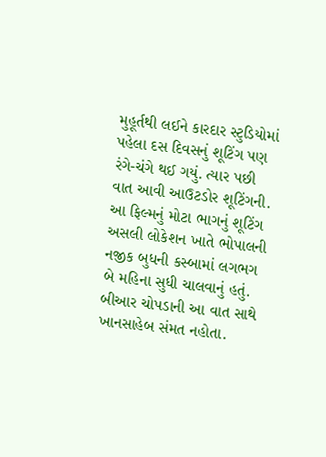મુહૂર્તથી લઈને કારદાર સ્ટુડિયોમાં પહેલા દસ દિવસનું શૂટિંગ પણ રંગે-ચંગે થઈ ગયું. ત્યાર પછી વાત આવી આઉટડોર શૂટિંગની.
આ ફિલ્મનું મોટા ભાગનું શૂટિંગ અસલી લોકેશન ખાતે ભોપાલની નજીક બુધની કસ્બામાં લગભગ બે મહિના સુધી ચાલવાનું હતું.
બીઆર ચોપડાની આ વાત સાથે ખાનસાહેબ સંમત નહોતા.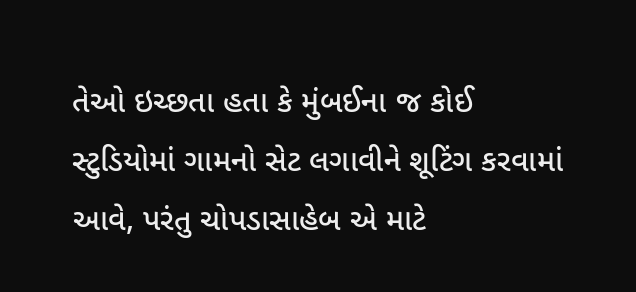તેઓ ઇચ્છતા હતા કે મુંબઈના જ કોઈ સ્ટુડિયોમાં ગામનો સેટ લગાવીને શૂટિંગ કરવામાં આવે, પરંતુ ચોપડાસાહેબ એ માટે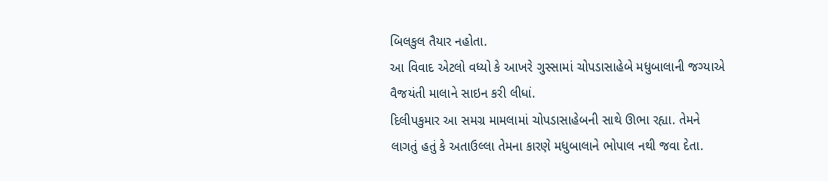બિલકુલ તૈયાર નહોતા.
આ વિવાદ એટલો વધ્યો કે આખરે ગુસ્સામાં ચોપડાસાહેબે મધુબાલાની જગ્યાએ વૈજયંતી માલાને સાઇન કરી લીધાં.
દિલીપકુમાર આ સમગ્ર મામલામાં ચોપડાસાહેબની સાથે ઊભા રહ્યા. તેમને લાગતું હતું કે અતાઉલ્લા તેમના કારણે મધુબાલાને ભોપાલ નથી જવા દેતા.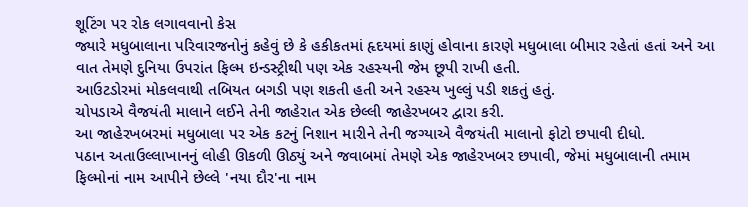શૂટિંગ પર રોક લગાવવાનો કેસ
જ્યારે મધુબાલાના પરિવારજનોનું કહેવું છે કે હકીકતમાં હૃદયમાં કાણું હોવાના કારણે મધુબાલા બીમાર રહેતાં હતાં અને આ વાત તેમણે દુનિયા ઉપરાંત ફિલ્મ ઇન્ડસ્ટ્રીથી પણ એક રહસ્યની જેમ છૂપી રાખી હતી.
આઉટડોરમાં મોકલવાથી તબિયત બગડી પણ શકતી હતી અને રહસ્ય ખુલ્લું પડી શકતું હતું.
ચોપડાએ વૈજયંતી માલાને લઈને તેની જાહેરાત એક છેલ્લી જાહેરખબર દ્વારા કરી.
આ જાહેરખબરમાં મધુબાલા પર એક કટનું નિશાન મારીને તેની જગ્યાએ વૈજયંતી માલાનો ફોટો છપાવી દીધો.
પઠાન અતાઉલ્લાખાનનું લોહી ઊકળી ઊઠ્યું અને જવાબમાં તેમણે એક જાહેરખબર છપાવી, જેમાં મધુબાલાની તમામ ફિલ્મોનાં નામ આપીને છેલ્લે 'નયા દૌર'ના નામ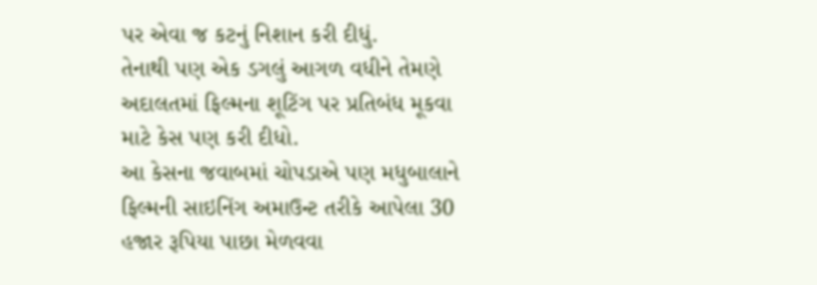પર એવા જ કટનું નિશાન કરી દીધું.
તેનાથી પણ એક ડગલું આગળ વધીને તેમણે અદાલતમાં ફિલ્મના શૂટિંગ પર પ્રતિબંધ મૂકવા માટે કેસ પણ કરી દીધો.
આ કેસના જવાબમાં ચોપડાએ પણ મધુબાલાને ફિલ્મની સાઇનિંગ અમાઉન્ટ તરીકે આપેલા 30 હજાર રૂપિયા પાછા મેળવવા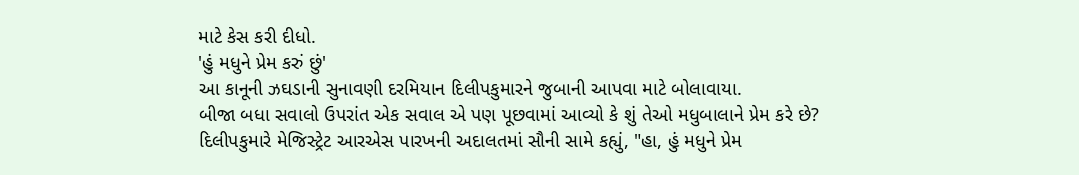માટે કેસ કરી દીધો.
'હું મધુને પ્રેમ કરું છું'
આ કાનૂની ઝઘડાની સુનાવણી દરમિયાન દિલીપકુમારને જુબાની આપવા માટે બોલાવાયા.
બીજા બધા સવાલો ઉપરાંત એક સવાલ એ પણ પૂછવામાં આવ્યો કે શું તેઓ મધુબાલાને પ્રેમ કરે છે?
દિલીપકુમારે મેજિસ્ટ્રેટ આરએસ પારખની અદાલતમાં સૌની સામે કહ્યું, "હા, હું મધુને પ્રેમ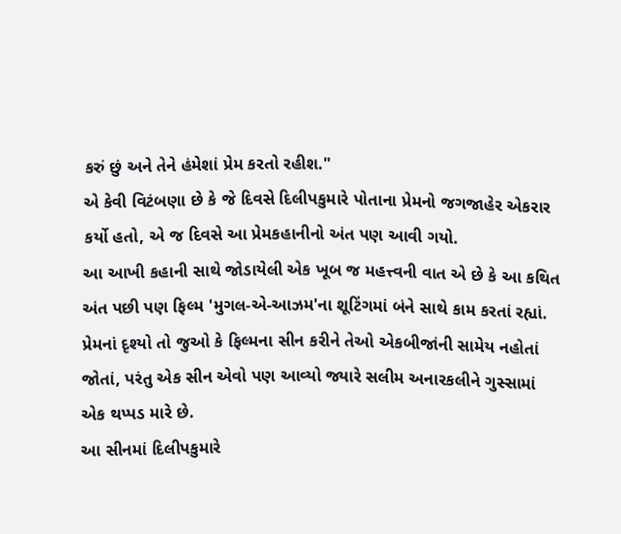કરું છું અને તેને હંમેશાં પ્રેમ કરતો રહીશ."
એ કેવી વિટંબણા છે કે જે દિવસે દિલીપકુમારે પોતાના પ્રેમનો જગજાહેર એકરાર કર્યો હતો, એ જ દિવસે આ પ્રેમકહાનીનો અંત પણ આવી ગયો.
આ આખી કહાની સાથે જોડાયેલી એક ખૂબ જ મહત્ત્વની વાત એ છે કે આ કથિત અંત પછી પણ ફિલ્મ 'મુગલ-એ-આઝમ'ના શૂટિંગમાં બંને સાથે કામ કરતાં રહ્યાં.
પ્રેમનાં દૃશ્યો તો જુઓ કે ફિલ્મના સીન કરીને તેઓ એકબીજાંની સામેય નહોતાં જોતાં, પરંતુ એક સીન એવો પણ આવ્યો જ્યારે સલીમ અનારકલીને ગુસ્સામાં એક થપ્પડ મારે છે.
આ સીનમાં દિલીપકુમારે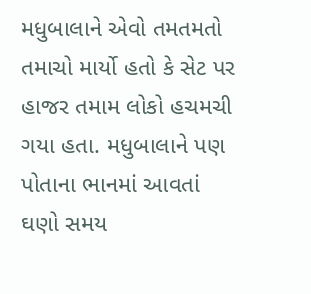મધુબાલાને એવો તમતમતો તમાચો માર્યો હતો કે સેટ પર હાજર તમામ લોકો હચમચી ગયા હતા. મધુબાલાને પણ પોતાના ભાનમાં આવતાં ઘણો સમય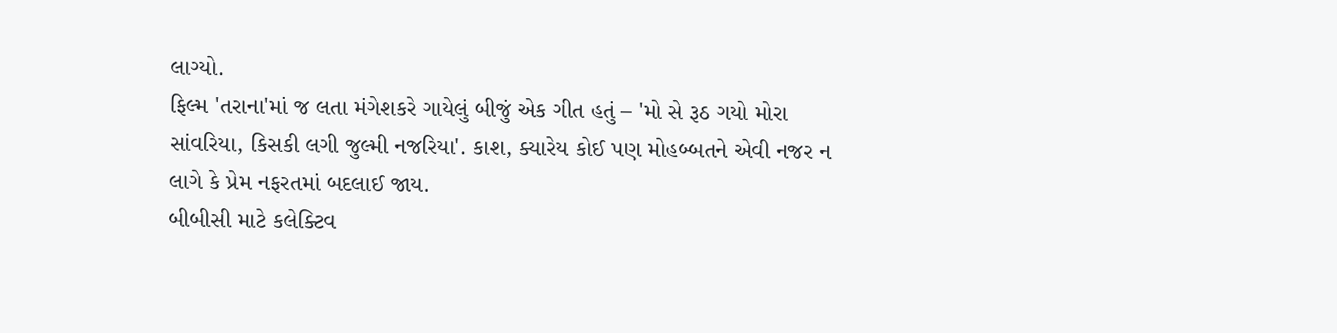લાગ્યો.
ફિલ્મ 'તરાના'માં જ લતા મંગેશકરે ગાયેલું બીજું એક ગીત હતું – 'મો સે રૂઠ ગયો મોરા સાંવરિયા, કિસકી લગી જુલ્મી નજરિયા'. કાશ, ક્યારેય કોઈ પણ મોહબ્બતને એવી નજર ન લાગે કે પ્રેમ નફરતમાં બદલાઈ જાય.
બીબીસી માટે કલેક્ટિવ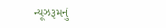ન્યૂઝરૂમનું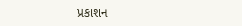પ્રકાશન